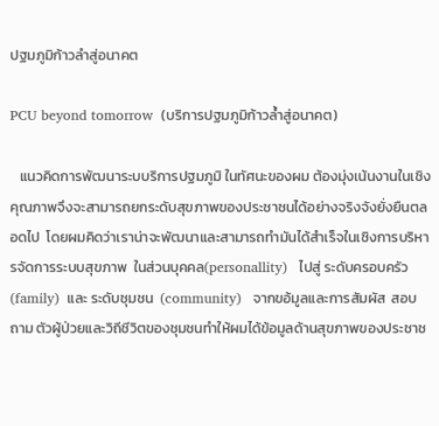ปฐมภูมิก้าวลำสู่อนาคต

PCU beyond tomorrow  (บริการปฐมภูมิก้าวล้ำสู่อนาคต)

   แนวคิดการพัฒนาระบบริการปฐมภูมิ ในทัศนะของผม ต้องมุ่งเน้นงานในเชิงคุณภาพจึงจะสามารถยกระดับสุขภาพของประชาชนได้อย่างจริงจังยั่งยืนตลอดไป  โดยผมคิดว่าเราน่าจะพัฒนาและสามารถทำมันได้สำเร็จในเชิงการบริหารจัดการระบบสุขภาพ  ในส่วนบุคคล(personallity)   ไปสู่ ระดับครอบครัว  (family)  และ ระดับชุมชน  (community)   จากขอ้มูลและการสัมผัส  สอบถาม ตัวผู้ป่วยและวิถีชีวิตของชุมชนทำให้ผมได้ข้อมูลด้านสุขภาพของประชาช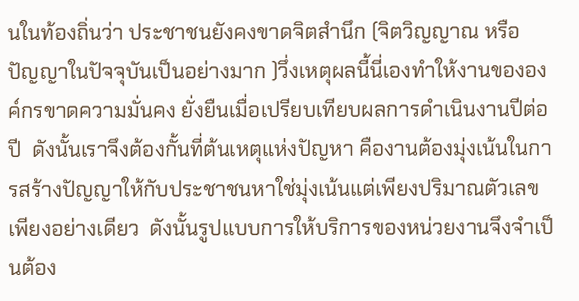นในท้องถิ่นว่า ประชาชนยังคงขาดจิตสำนึก (จิตวิญญาณ หรือ ปัญญาในปัจจุบันเป็นอย่างมาก )วึ่งเหตุผลนี้นี่เองทำให้งานขององค์กรขาดความมั่นคง ยั่งยืนเมื่อเปรียบเทียบผลการดำเนินงานปีต่อปี  ดังนั้นเราจึงต้องกั้นที่ต้นเหตุแห่งปัญหา คืองานต้องมุ่งเน้นในการสร้างปัญญาให้กับประชาชนหาใช่มุ่งเน้นแต่เพียงปริมาณตัวเลขเพียงอย่างเดียว  ดังนั้นรูปแบบการให้บริการของหน่วยงานจึงจำเป็นต้อง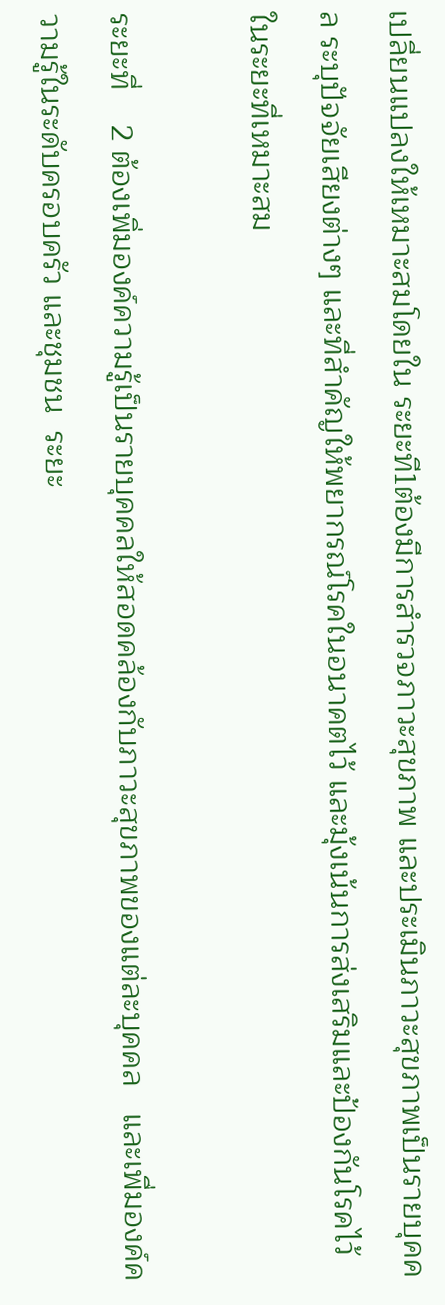เปลี่ยนแปลงให้เหมาะสมโดยใน ระยะที1ต้องมีการสำรวจภาวะสุขภาพ และประเมินภาวะสุขภาพเป็นรายบุคคล ระบุปัจจัยเสียงต่างๆ และที่สำคัญให้พยากรณ์โรคในอนาคตไว้ และมุ้งเน้นการส่งเสริมและป้องกันโรคไว้ในระยะที่เหมาะสม

ระยะที่    2 ต้องเพิ่มองค์ความรู้เป็นรายบุคคลให้สอดคล้องกับภาวะสุขภาพของแต่ละบุคคล   และเพื่มองค์ความรู้ในระดับครอบครัว และชุมชน  ระยะ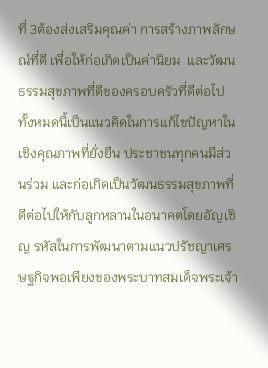ที่ 3ต้องส่งเสริมคุณค่า การสร้างภาพลักษณ์ที่ดี เพื่อให้ก่อเกิดเป็นค่านิยม  และวัฒนธรรมสุขภาพที่ดีของครอบครัวที่ดีต่อไป ทั้งหมดนี้เป็นแนวคิดในการแก้ไขปัญหาในเชิงคุณภาพที่ยั่งยืน ประชาชนทุกคนมีส่วนร่วม และก่อเกิดเป็นวัฒนธรรมสุขภาพที่ดีต่อไปให้กับลูกหลานในอนาคตโดยอัญเชิญ รหัสในการพัฒนาตามแนวปรัชญาเศรษฐกิจพอเพียงของพระบาทสมเด็จพระเจ้า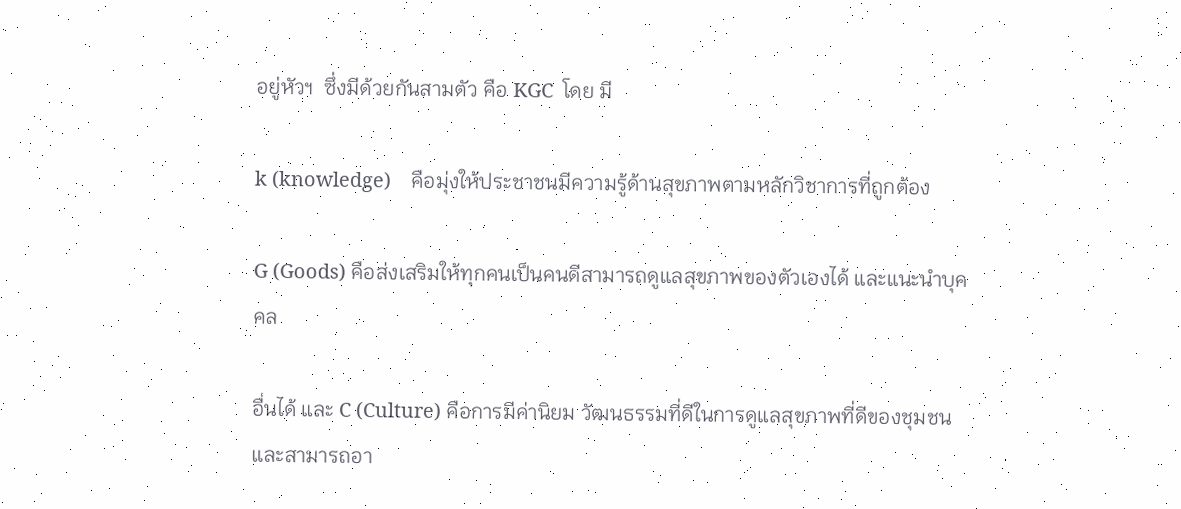อยู่หัวฯ  ซึ่งมีด้วยกันสามตัว คือ KGC  โดย มี

k (knowledge)    คือมุ่งให้ประชาชนมีความรู้ด้านสุขภาพตามหลักวิชาการที่ถูกต้อง

G (Goods) คือส่งเสริมให้ทุกคนเป็นคนดีสามารถดูแลสุขภาพของตัวเองได้ และแนะนำบุคคล

อื่นได้ และ C (Culture) คือการมีค่านิยม วัฒนธรรมที่ดีในการดูแลสุขภาพที่ดีของชุมชนและสามารถอา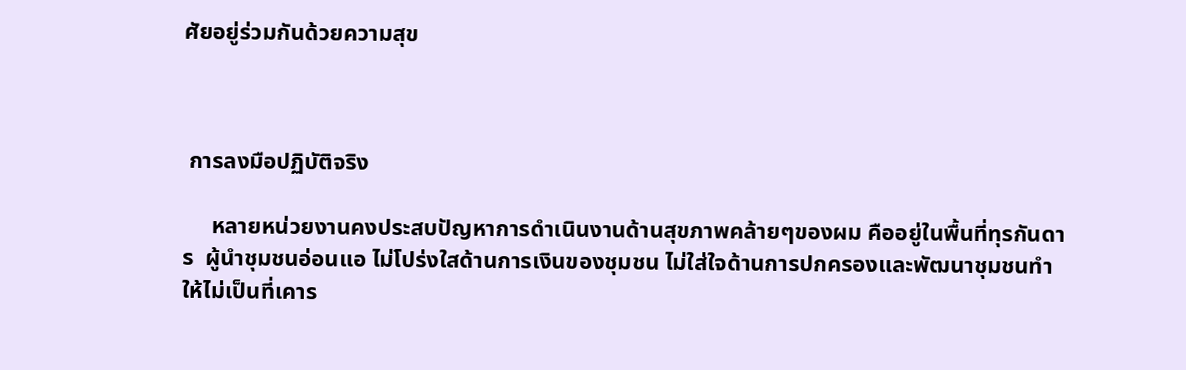ศัยอยู่ร่วมกันด้วยความสุข



 การลงมือปฏิบัติจริง

     หลายหน่วยงานคงประสบปัญหาการดำเนินงานด้านสุขภาพคล้ายๆของผม คืออยู่ในพื้นที่ทุรกันดาร  ผู้นำชุมชนอ่อนแอ ไม่โปร่งใสด้านการเงินของชุมชน ไม่ใส่ใจด้านการปกครองและพัฒนาชุมชนทำให้ไม่เป็นที่เคาร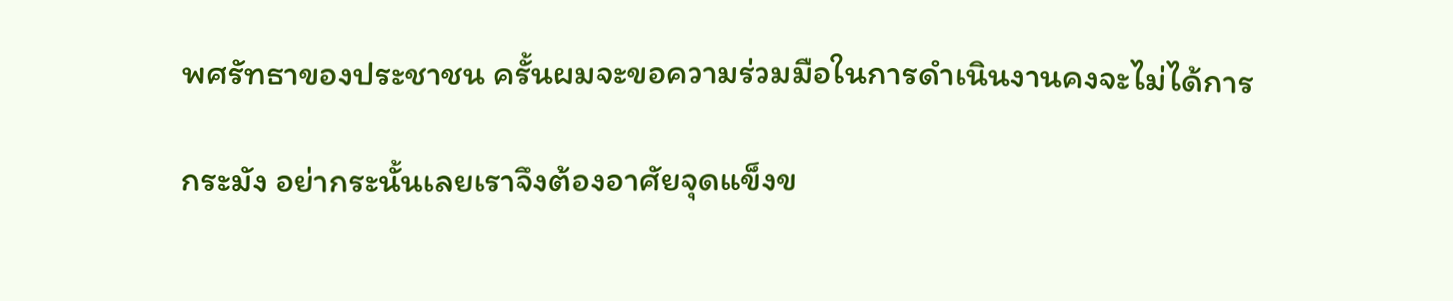พศรัทธาของประชาชน ครั้นผมจะขอความร่วมมือในการดำเนินงานคงจะไม่ได้การ

กระมัง อย่ากระนั้นเลยเราจึงต้องอาศัยจุดแข็งข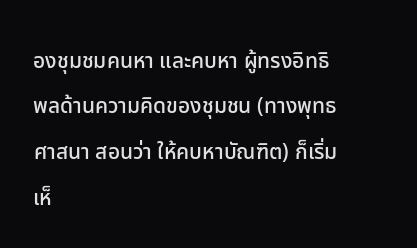องชุมชมคนหา และคบหา ผู้ทรงอิทธิพลด้านความคิดของชุมชน (ทางพุทธศาสนา สอนว่า ให้คบหาบัณฑิต) ก็เริ่มเห็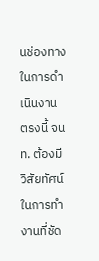นช่องทางในการดำเนินงาน ตรงนี้ จนท. ต้องมีวิสัยทัศน์ในการทำงานที่ชัด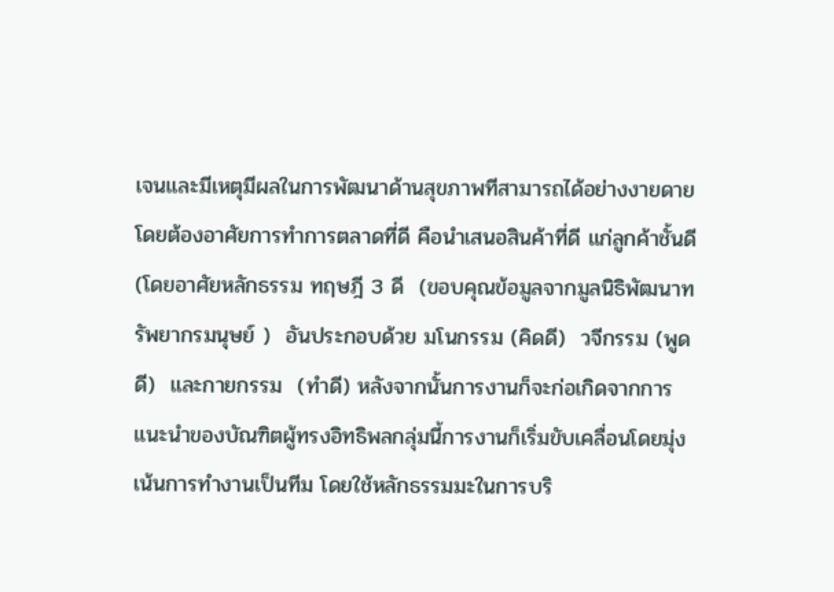เจนและมีเหตุมีผลในการพัฒนาด้านสุขภาพทีสามารถได้อย่างงายดาย  โดยต้องอาศัยการทำการตลาดที่ดี คือนำเสนอสินค้าที่ดี แก่ลูกค้าชั้นดี  (โดยอาศัยหลักธรรม ทฤษฎี 3 ดี  (ขอบคุณข้อมูลจากมูลนิธิพัฒนาทรัพยากรมนุษย์ )  อันประกอบด้วย มโนกรรม (คิดดี)  วจีกรรม (พูดดี)  และกายกรรม  (ทำดี) หลังจากนั้นการงานก็จะก่อเกิดจากการแนะนำของบัณฑิตผู้ทรงอิทธิพลกลุ่มนี้การงานก็เริ่มขับเคลื่อนโดยมุ่งเน้นการทำงานเป็นทีม โดยใช้หลักธรรมมะในการบริ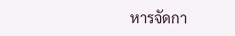หารจัดกา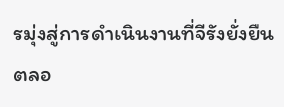รมุ่งสู่การดำเนินงานที่จีรังยั่งยืนตลอ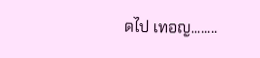ดไป เทอญ........